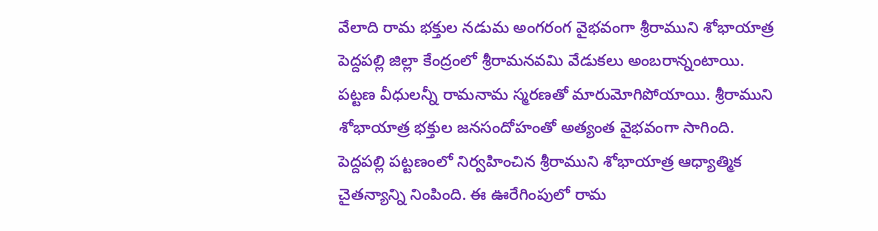వేలాది రామ భక్తుల నడుమ అంగరంగ వైభవంగా శ్రీరాముని శోభాయాత్ర పెద్దపల్లి జిల్లా కేంద్రంలో శ్రీరామనవమి వేడుకలు అంబరాన్నంటాయి. పట్టణ వీధులన్నీ రామనామ స్మరణతో మారుమోగిపోయాయి. శ్రీరాముని శోభాయాత్ర భక్తుల జనసందోహంతో అత్యంత వైభవంగా సాగింది. పెద్దపల్లి పట్టణంలో నిర్వహించిన శ్రీరాముని శోభాయాత్ర ఆధ్యాత్మిక చైతన్యాన్ని నింపింది. ఈ ఊరేగింపులో రామ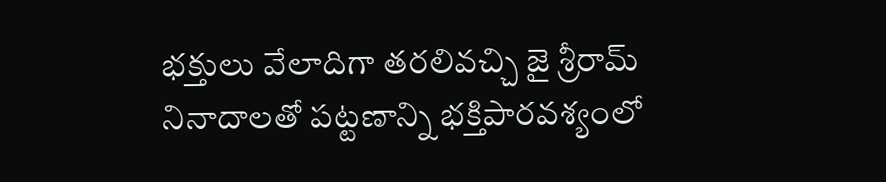భక్తులు వేలాదిగా తరలివచ్చి జై శ్రీరామ్ నినాదాలతో పట్టణాన్ని భక్తిపారవశ్యంలో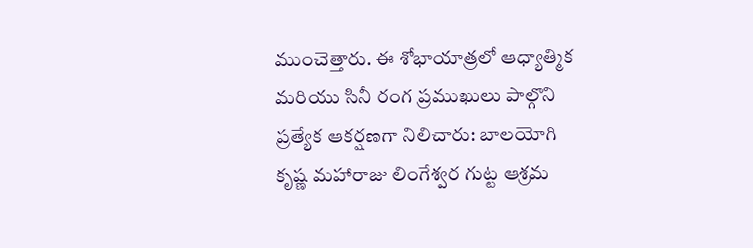ముంచెత్తారు. ఈ శోభాయాత్రలో ఆధ్యాత్మిక మరియు సినీ రంగ ప్రముఖులు పాల్గొని ప్రత్యేక ఆకర్షణగా నిలిచారు: బాలయోగి కృష్ణ మహారాజు లింగేశ్వర గుట్ట ఆశ్రమ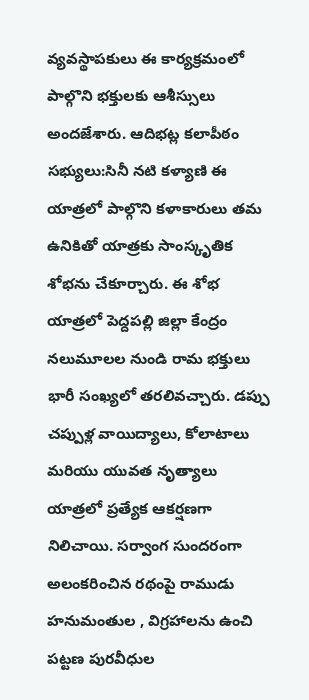వ్యవస్థాపకులు ఈ కార్యక్రమంలో పాల్గొని భక్తులకు ఆశీస్సులు అందజేశారు. ఆదిభట్ల కలాపీఠం సభ్యులు:సినీ నటి కళ్యాణి ఈ యాత్రలో పాల్గొని కళాకారులు తమ ఉనికితో యాత్రకు సాంస్కృతిక శోభను చేకూర్చారు. ఈ శోభ యాత్రలో పెద్దపల్లి జిల్లా కేంద్రం నలుమూలల నుండి రామ భక్తులు భారీ సంఖ్యలో తరలివచ్చారు. డప్పు చప్పుళ్ల వాయిద్యాలు, కోలాటాలు మరియు యువత నృత్యాలు యాత్రలో ప్రత్యేక ఆకర్షణగా నిలిచాయి. సర్వాంగ సుందరంగా అలంకరించిన రథంపై రాముడు హనుమంతుల , విగ్రహాలను ఉంచి పట్టణ పురవీధుల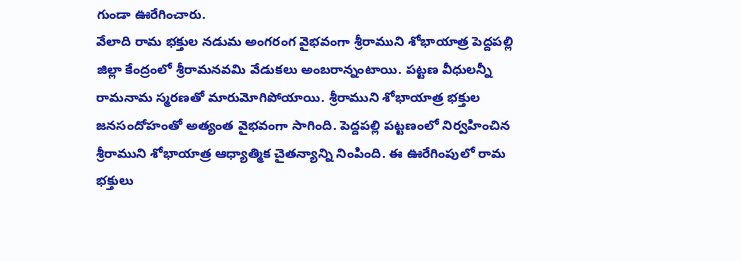గుండా ఊరేగించారు.
వేలాది రామ భక్తుల నడుమ అంగరంగ వైభవంగా శ్రీరాముని శోభాయాత్ర పెద్దపల్లి జిల్లా కేంద్రంలో శ్రీరామనవమి వేడుకలు అంబరాన్నంటాయి. పట్టణ వీధులన్నీ రామనామ స్మరణతో మారుమోగిపోయాయి. శ్రీరాముని శోభాయాత్ర భక్తుల జనసందోహంతో అత్యంత వైభవంగా సాగింది. పెద్దపల్లి పట్టణంలో నిర్వహించిన శ్రీరాముని శోభాయాత్ర ఆధ్యాత్మిక చైతన్యాన్ని నింపింది. ఈ ఊరేగింపులో రామ భక్తులు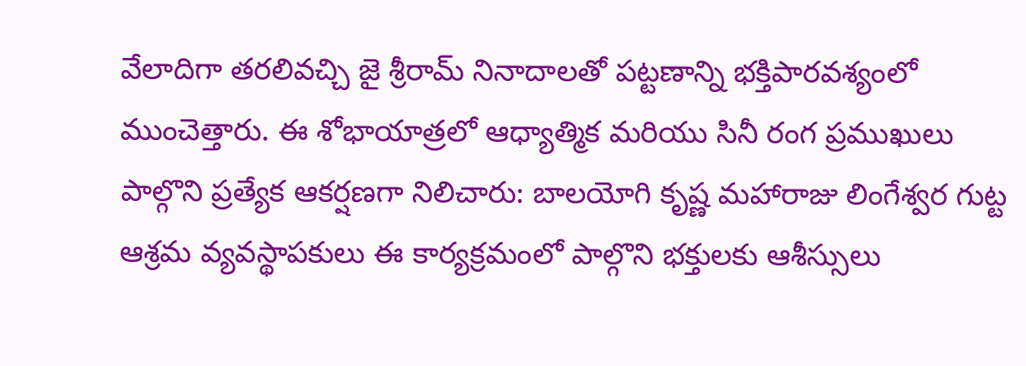వేలాదిగా తరలివచ్చి జై శ్రీరామ్ నినాదాలతో పట్టణాన్ని భక్తిపారవశ్యంలో ముంచెత్తారు. ఈ శోభాయాత్రలో ఆధ్యాత్మిక మరియు సినీ రంగ ప్రముఖులు పాల్గొని ప్రత్యేక ఆకర్షణగా నిలిచారు: బాలయోగి కృష్ణ మహారాజు లింగేశ్వర గుట్ట ఆశ్రమ వ్యవస్థాపకులు ఈ కార్యక్రమంలో పాల్గొని భక్తులకు ఆశీస్సులు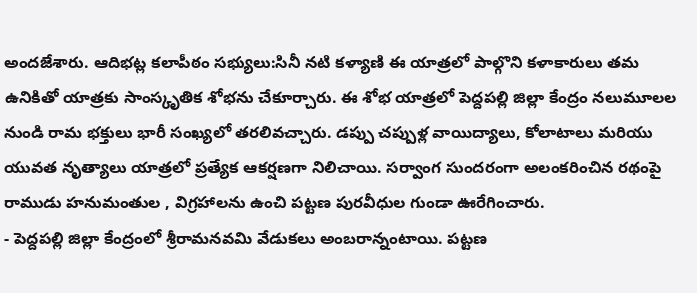అందజేశారు. ఆదిభట్ల కలాపీఠం సభ్యులు:సినీ నటి కళ్యాణి ఈ యాత్రలో పాల్గొని కళాకారులు తమ ఉనికితో యాత్రకు సాంస్కృతిక శోభను చేకూర్చారు. ఈ శోభ యాత్రలో పెద్దపల్లి జిల్లా కేంద్రం నలుమూలల నుండి రామ భక్తులు భారీ సంఖ్యలో తరలివచ్చారు. డప్పు చప్పుళ్ల వాయిద్యాలు, కోలాటాలు మరియు యువత నృత్యాలు యాత్రలో ప్రత్యేక ఆకర్షణగా నిలిచాయి. సర్వాంగ సుందరంగా అలంకరించిన రథంపై రాముడు హనుమంతుల , విగ్రహాలను ఉంచి పట్టణ పురవీధుల గుండా ఊరేగించారు.
- పెద్దపల్లి జిల్లా కేంద్రంలో శ్రీరామనవమి వేడుకలు అంబరాన్నంటాయి. పట్టణ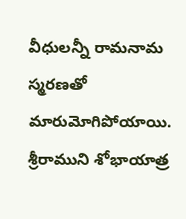వీధులన్నీ రామనామ స్మరణతో మారుమోగిపోయాయి. శ్రీరాముని శోభాయాత్ర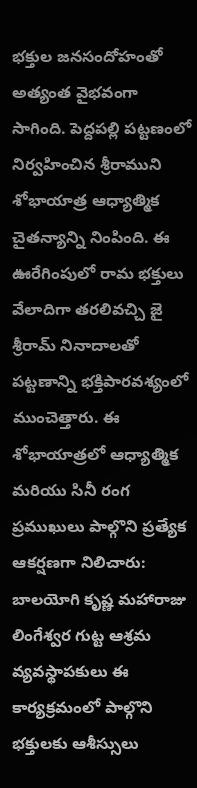భక్తుల జనసందోహంతో అత్యంత వైభవంగా సాగింది. పెద్దపల్లి పట్టణంలో నిర్వహించిన శ్రీరాముని శోభాయాత్ర ఆధ్యాత్మిక చైతన్యాన్ని నింపింది. ఈ ఊరేగింపులో రామ భక్తులు వేలాదిగా తరలివచ్చి జై శ్రీరామ్ నినాదాలతో పట్టణాన్ని భక్తిపారవశ్యంలో ముంచెత్తారు. ఈ శోభాయాత్రలో ఆధ్యాత్మిక మరియు సినీ రంగ ప్రముఖులు పాల్గొని ప్రత్యేక ఆకర్షణగా నిలిచారు: బాలయోగి కృష్ణ మహారాజు లింగేశ్వర గుట్ట ఆశ్రమ వ్యవస్థాపకులు ఈ కార్యక్రమంలో పాల్గొని భక్తులకు ఆశీస్సులు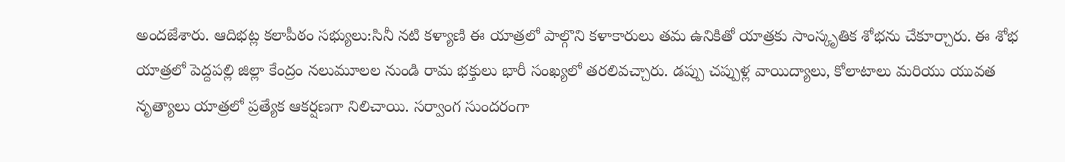అందజేశారు. ఆదిభట్ల కలాపీఠం సభ్యులు:సినీ నటి కళ్యాణి ఈ యాత్రలో పాల్గొని కళాకారులు తమ ఉనికితో యాత్రకు సాంస్కృతిక శోభను చేకూర్చారు. ఈ శోభ యాత్రలో పెద్దపల్లి జిల్లా కేంద్రం నలుమూలల నుండి రామ భక్తులు భారీ సంఖ్యలో తరలివచ్చారు. డప్పు చప్పుళ్ల వాయిద్యాలు, కోలాటాలు మరియు యువత నృత్యాలు యాత్రలో ప్రత్యేక ఆకర్షణగా నిలిచాయి. సర్వాంగ సుందరంగా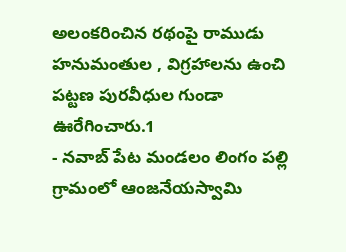అలంకరించిన రథంపై రాముడు హనుమంతుల , విగ్రహాలను ఉంచి పట్టణ పురవీధుల గుండా ఊరేగించారు.1
- నవాబ్ పేట మండలం లింగం పల్లి గ్రామంలో ఆంజనేయస్వామి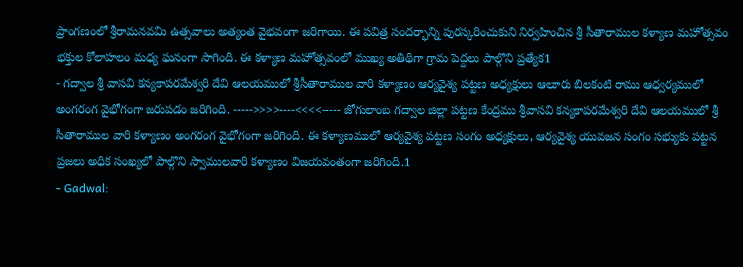ప్రాంగణంలో శ్రీరామనవమి ఉత్సవాలు అత్యంత వైభవంగా జరిగాయి. ఈ పవిత్ర సందర్భాన్ని పురస్కరించుకుని నిర్వహించిన శ్రీ సీతారాముల కళ్యాణ మహోత్సవం భక్తుల కోలాహలం మధ్య ఘనంగా సాగింది. ఈ కళ్యాణ మహోత్సవంలో ముఖ్య అతిథిగా గ్రామ పెద్దలు పాల్గొని ప్రత్యేక1
- గద్వాల శ్రీ వాసవి కన్యకాపరమేశ్వరి దేవి ఆలయములో శ్రీసీతారాముల వారి కళ్యాణం ఆర్యవైశ్య పట్టణ అధ్యక్షులు ఆలూరు బిలకంటి రాము ఆధ్వర్యములో అంగరంగ వైభోగంగా జరుపడం జరిగింది. ----->>>>----<<<<----- జోగులాంబ గద్వాల జిల్లా పట్టణ కేంద్రము శ్రీవాసవి కన్యకాపరమేశ్వరి దేవి ఆలయములో శ్రీ సీతారాముల వారి కళ్యాణం అంగరంగ వైభోగంగా జరిగింది. ఈ కళ్యాణములో ఆర్యవైశ్య పట్టణ సంగం అధ్యక్షులు, ఆర్యవైశ్య యువజన సంగం సభ్యుకు పట్టన ప్రజలు అధిక సంఖ్యలో పాల్గొని స్వాములవారి కళ్యాణం విజయవంతంగా జరిగింది.1
- Gadwal: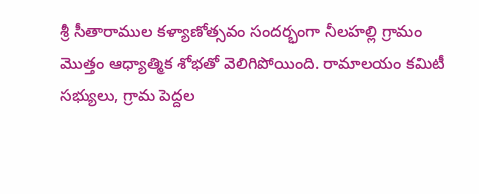శ్రీ సీతారాముల కళ్యాణోత్సవం సందర్భంగా నీలహల్లి గ్రామం మొత్తం ఆధ్యాత్మిక శోభతో వెలిగిపోయింది. రామాలయం కమిటీ సభ్యులు, గ్రామ పెద్దల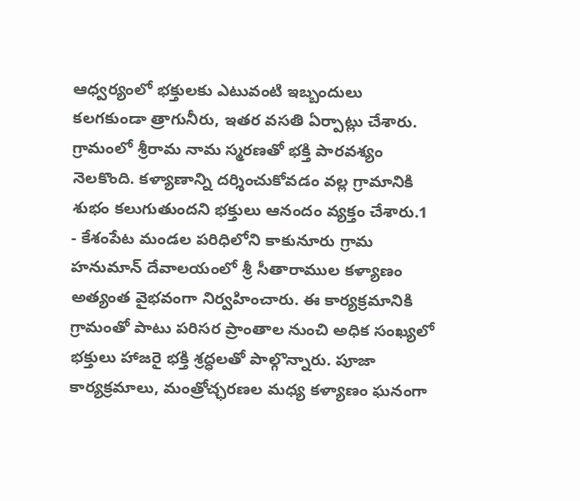ఆధ్వర్యంలో భక్తులకు ఎటువంటి ఇబ్బందులు కలగకుండా త్రాగునీరు, ఇతర వసతి ఏర్పాట్లు చేశారు. గ్రామంలో శ్రీరామ నామ స్మరణతో భక్తి పారవశ్యం నెలకొంది. కళ్యాణాన్ని దర్శించుకోవడం వల్ల గ్రామానికి శుభం కలుగుతుందని భక్తులు ఆనందం వ్యక్తం చేశారు.1
- కేశంపేట మండల పరిధిలోని కాకునూరు గ్రామ హనుమాన్ దేవాలయంలో శ్రీ సీతారాముల కళ్యాణం అత్యంత వైభవంగా నిర్వహించారు. ఈ కార్యక్రమానికి గ్రామంతో పాటు పరిసర ప్రాంతాల నుంచి అధిక సంఖ్యలో భక్తులు హాజరై భక్తి శ్రద్ధలతో పాల్గొన్నారు. పూజా కార్యక్రమాలు, మంత్రోచ్ఛరణల మధ్య కళ్యాణం ఘనంగా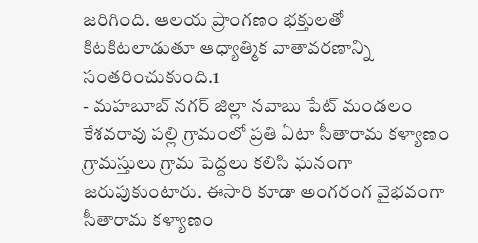జరిగింది. ఆలయ ప్రాంగణం భక్తులతో కిటకిటలాడుతూ ఆధ్యాత్మిక వాతావరణాన్ని సంతరించుకుంది.1
- మహబూబ్ నగర్ జిల్లా నవాబు పేట్ మండలం కేశవరావు పల్లి గ్రామంలో ప్రతి ఏటా సీతారామ కళ్యాణం గ్రామస్తులు గ్రామ పెద్దలు కలిసి ఘనంగా జరుపుకుంటారు. ఈసారి కూడా అంగరంగ వైభవంగా సీతారామ కళ్యాణం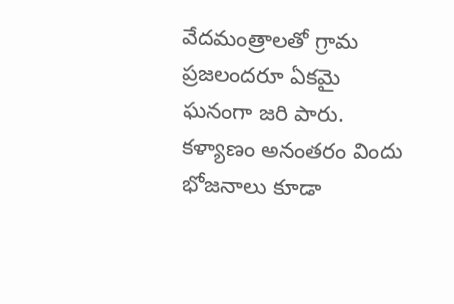వేదమంత్రాలతో గ్రామ ప్రజలందరూ ఏకమై ఘనంగా జరి పారు. కళ్యాణం అనంతరం విందు భోజనాలు కూడా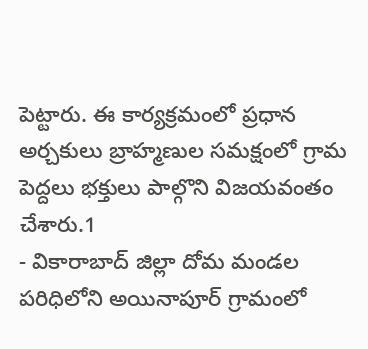పెట్టారు. ఈ కార్యక్రమంలో ప్రధాన అర్చకులు బ్రాహ్మణుల సమక్షంలో గ్రామ పెద్దలు భక్తులు పాల్గొని విజయవంతం చేశారు.1
- వికారాబాద్ జిల్లా దోమ మండల పరిధిలోని అయినాపూర్ గ్రామంలో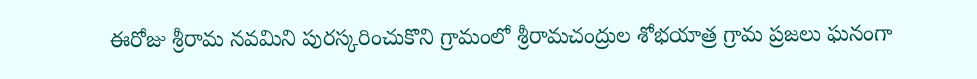ఈరోజు శ్రీరామ నవమిని పురస్కరించుకొని గ్రామంలో శ్రీరామచంద్రుల శోభయాత్ర గ్రామ ప్రజలు ఘనంగా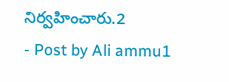నిర్వహించారు.2
- Post by Ali ammu1